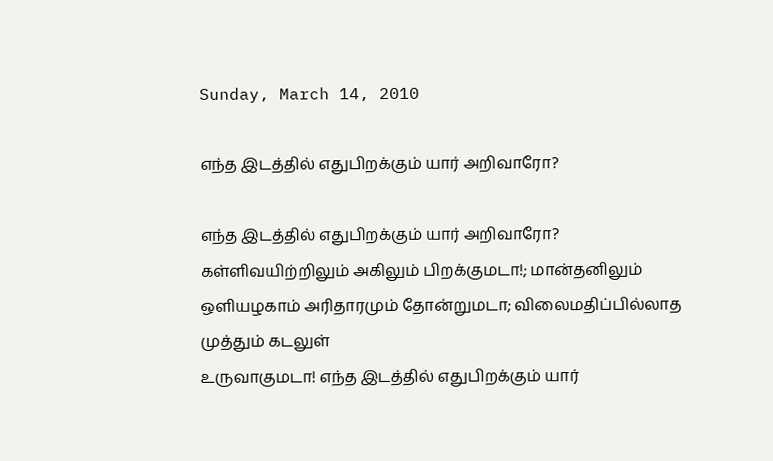Sunday, March 14, 2010

எந்த இடத்தில் எதுபிறக்கும் யார் அறிவாரோ?

எந்த இடத்தில் எதுபிறக்கும் யார் அறிவாரோ?
கள்ளிவயிற்றிலும் அகிலும் பிறக்குமடா!; மான்தனிலும்
ஒளியழகாம் அரிதாரமும் தோன்றுமடா; விலைமதிப்பில்லாத முத்தும் கடலுள்
உருவாகுமடா! எந்த இடத்தில் எதுபிறக்கும் யார்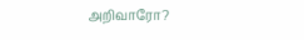அறிவாரோ?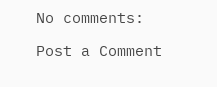No comments:

Post a Comment